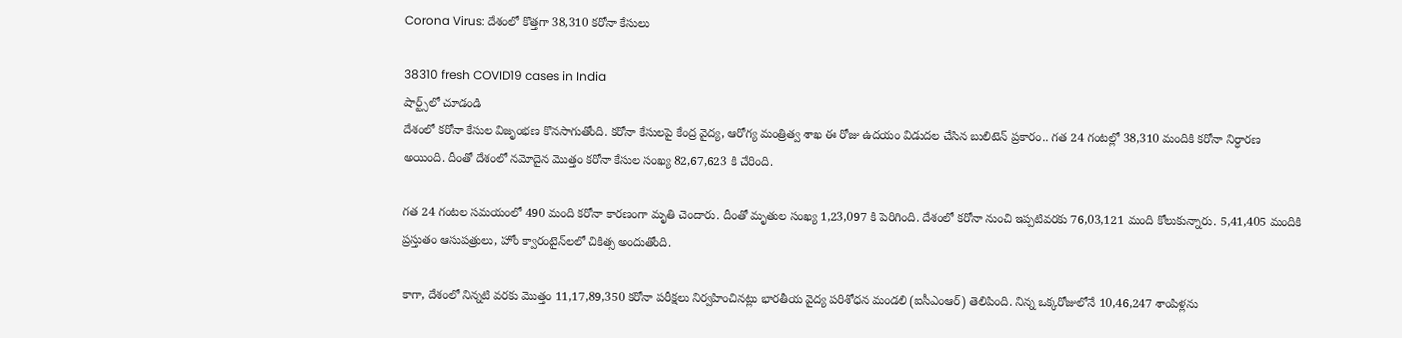Corona Virus: దేశంలో కొత్తగా 38,310 కరోనా కేసులు

38310 fresh COVID19 cases in India
షార్ట్స్‌లో చూడండి
దేశంలో కరోనా కేసుల విజృంభణ కొనసాగుతోంది. కరోనా కేసులపై కేంద్ర వైద్య, ఆరోగ్య మంత్రిత్వ శాఖ ఈ రోజు ఉదయం విడుదల చేసిన బులిటెన్ ప్రకారం.. గత 24 గంటల్లో 38,310 మందికి కరోనా నిర్ధారణ అయింది. దీంతో దేశంలో నమోదైన మొత్తం కరోనా కేసుల సంఖ్య 82,67,623 కి చేరింది.

గ‌త 24 గంట‌ల సమయంలో 490 మంది కరోనా కారణంగా మృతి చెందారు. దీంతో మృతుల సంఖ్య 1,23,097 కి పెరిగింది. దేశంలో కరోనా నుంచి ఇప్పటివరకు 76,03,121 మంది కోలుకున్నారు. 5,41,405 మందికి ప్రస్తుతం ఆసుపత్రులు, హోం క్వారంటైన్‌లలో చికిత్స అందుతోంది.

కాగా, దేశంలో నిన్నటి వరకు మొత్తం 11,17,89,350 కరోనా పరీక్షలు నిర్వహించినట్లు భారతీయ వైద్య పరిశోధన మండలి (ఐసీఎంఆర్) తెలిపింది. నిన్న ఒక్కరోజులోనే 10,46,247 శాంపిళ్లను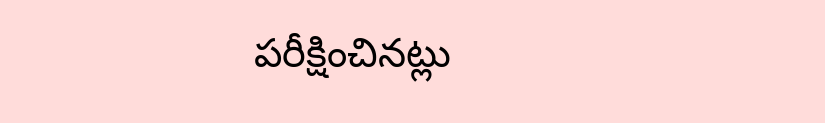పరీక్షించినట్లు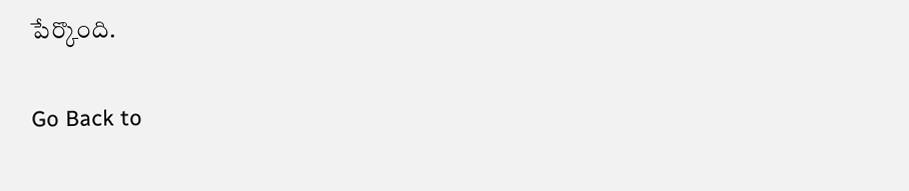పేర్కొంది.

Go Back to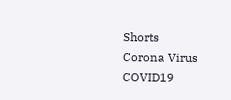Shorts
Corona Virus
COVID19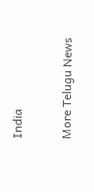India

More Telugu News